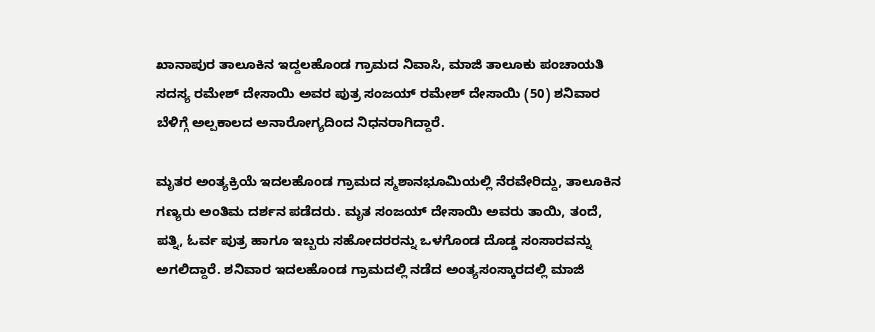ಖಾನಾಪುರ ತಾಲೂಕಿನ ಇದ್ದಲಹೊಂಡ ಗ್ರಾಮದ ನಿವಾಸಿ, ಮಾಜಿ ತಾಲೂಕು ಪಂಚಾಯತಿ ಸದಸ್ಯ ರಮೇಶ್ ದೇಸಾಯಿ ಅವರ ಪುತ್ರ ಸಂಜಯ್ ರಮೇಶ್ ದೇಸಾಯಿ (50) ಶನಿವಾರ ಬೆಳಿಗ್ಗೆ ಅಲ್ಪಕಾಲದ ಅನಾರೋಗ್ಯದಿಂದ ನಿಧನರಾಗಿದ್ದಾರೆ.

ಮೃತರ ಅಂತ್ಯಕ್ರಿಯೆ ಇದಲಹೊಂಡ ಗ್ರಾಮದ ಸ್ಮಶಾನಭೂಮಿಯಲ್ಲಿ ನೆರವೇರಿದ್ದು, ತಾಲೂಕಿನ ಗಣ್ಯರು ಅಂತಿಮ ದರ್ಶನ ಪಡೆದರು. ಮೃತ ಸಂಜಯ್ ದೇಸಾಯಿ ಅವರು ತಾಯಿ, ತಂದೆ, ಪತ್ನಿ, ಓರ್ವ ಪುತ್ರ ಹಾಗೂ ಇಬ್ಬರು ಸಹೋದರರನ್ನು ಒಳಗೊಂಡ ದೊಡ್ಡ ಸಂಸಾರವನ್ನು ಅಗಲಿದ್ದಾರೆ. ಶನಿವಾರ ಇದಲಹೊಂಡ ಗ್ರಾಮದಲ್ಲಿ ನಡೆದ ಅಂತ್ಯಸಂಸ್ಕಾರದಲ್ಲಿ ಮಾಜಿ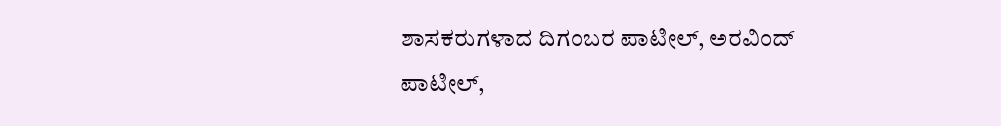ಶಾಸಕರುಗಳಾದ ದಿಗಂಬರ ಪಾಟೀಲ್, ಅರವಿಂದ್ ಪಾಟೀಲ್,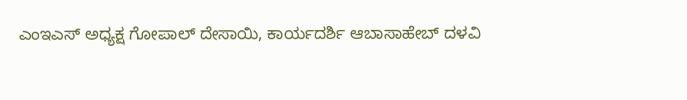ಎಂಇಎಸ್ ಅಧ್ಯಕ್ಷ ಗೋಪಾಲ್ ದೇಸಾಯಿ, ಕಾರ್ಯದರ್ಶಿ ಆಬಾಸಾಹೇಬ್ ದಳವಿ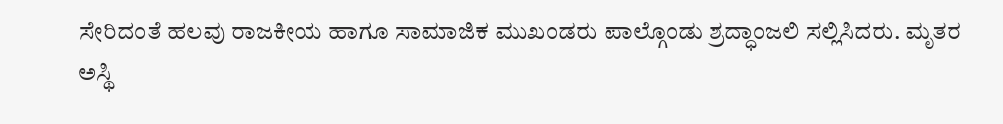ಸೇರಿದಂತೆ ಹಲವು ರಾಜಕೀಯ ಹಾಗೂ ಸಾಮಾಜಿಕ ಮುಖಂಡರು ಪಾಲ್ಗೊಂಡು ಶ್ರದ್ಧಾಂಜಲಿ ಸಲ್ಲಿಸಿದರು. ಮೃತರ ಅಸ್ಥಿ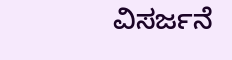ವಿಸರ್ಜನೆ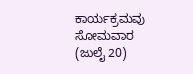ಕಾರ್ಯಕ್ರಮವು ಸೋಮವಾರ (ಜುಲೈ 20)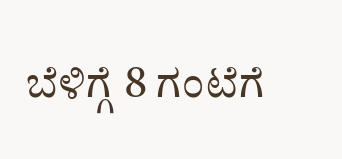ಬೆಳಿಗ್ಗೆ 8 ಗಂಟೆಗೆ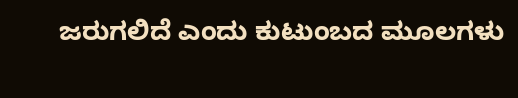ಜರುಗಲಿದೆ ಎಂದು ಕುಟುಂಬದ ಮೂಲಗಳು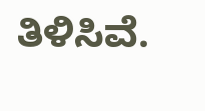ತಿಳಿಸಿವೆ.